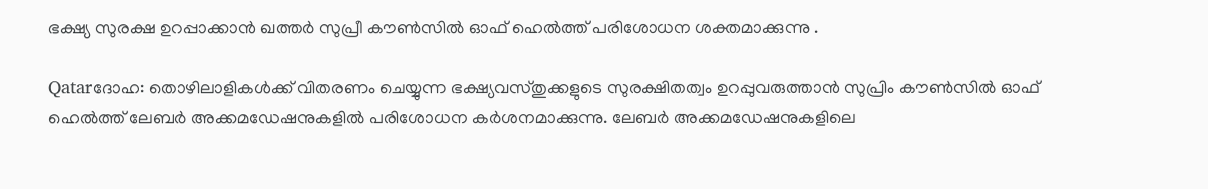ഭക്ഷ്യ സുരക്ഷ ഉറപ്പാക്കാന്‍ ഖത്തര്‍ സുപ്രീ കൗണ്‍സില്‍ ഓഫ് ഹെല്‍ത്ത് പരിശോധന ശക്തമാക്കുന്നു .

Qatarദോഹ: തൊഴിലാളികള്‍ക്ക് വിതരണം ചെയ്യുന്ന ഭക്ഷ്യവസ്തുക്കളുടെ സുരക്ഷിതത്വം ഉറപ്പുവരുത്താന്‍ സുപ്രിം കൗണ്‍സില്‍ ഓഫ് ഹെല്‍ത്ത് ലേബര്‍ അക്കമഡേഷനുകളില്‍ പരിശോധന കര്‍ശനമാക്കുന്നു. ലേബര്‍ അക്കമഡേഷനുകളിലെ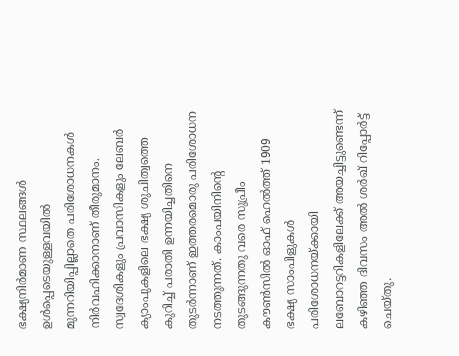ഭക്ഷ്യനിര്‍മാണ സ്ഥലങ്ങള്‍ ഉള്‍പ്പെടെയുള്ളവയില്‍ മുന്നറിയിപ്പില്ലാതെ പരിശോധനകള്‍ നിര്‍വഹിക്കാനാണ് തീരുമാനം. സ്വദേശികളും പ്രവാസികളും ലേബര്‍ ക്യാംപുകളിലെ ഭക്ഷ്യ ശുചിത്വത്തെ കുറിച്ച് പരാതി ഉന്നയിച്ചതിനെ തുടര്‍ന്നാണ് ഇത്തരമൊരു പരിശോധന നടത്തുന്നത്. കാംപയിനിന്റെ തുടങ്ങുന്നതു വരെ സുപ്രീം കൗണ്‍സില്‍ ഓഫ് ഹെല്‍ത്ത് 1909 ഭക്ഷ്യ സാംപിളുകള്‍ പരിശോധനയ്ക്കായി ലബോറട്ടറികളിലേക്ക് അയച്ചിട്ടുണ്ടെന്ന് കഴിഞ്ഞ ദിവസം അല്‍ ശര്‍ഖ് റിപ്പോര്‍ട്ട് ചെയ്തു.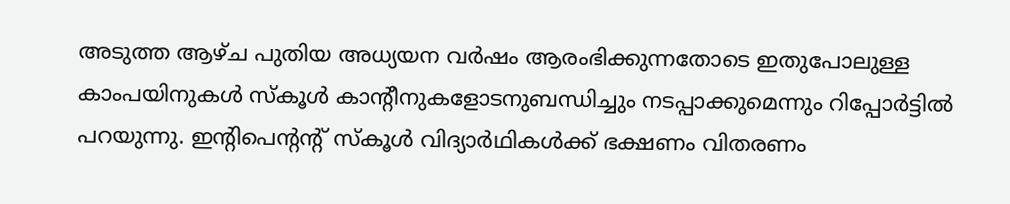അടുത്ത ആഴ്ച പുതിയ അധ്യയന വര്‍ഷം ആരംഭിക്കുന്നതോടെ ഇതുപോലുള്ള കാംപയിനുകള്‍ സ്‌കൂള്‍ കാന്റീനുകളോടനുബന്ധിച്ചും നടപ്പാക്കുമെന്നും റിപ്പോര്‍ട്ടില്‍ പറയുന്നു. ഇന്റിപെന്റന്റ് സ്‌കൂള്‍ വിദ്യാര്‍ഥികള്‍ക്ക് ഭക്ഷണം വിതരണം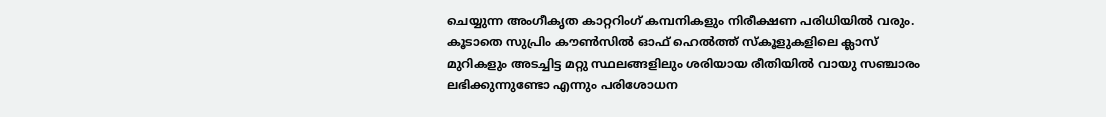ചെയ്യുന്ന അംഗീകൃത കാറ്ററിംഗ് കമ്പനികളും നിരീക്ഷണ പരിധിയില്‍ വരും. കൂടാതെ സുപ്രിം കൗണ്‍സില്‍ ഓഫ് ഹെല്‍ത്ത് സ്‌കൂളുകളിലെ ക്ലാസ് മുറികളും അടച്ചിട്ട മറ്റു സ്ഥലങ്ങളിലും ശരിയായ രീതിയില്‍ വായു സഞ്ചാരം ലഭിക്കുന്നുണ്ടോ എന്നും പരിശോധന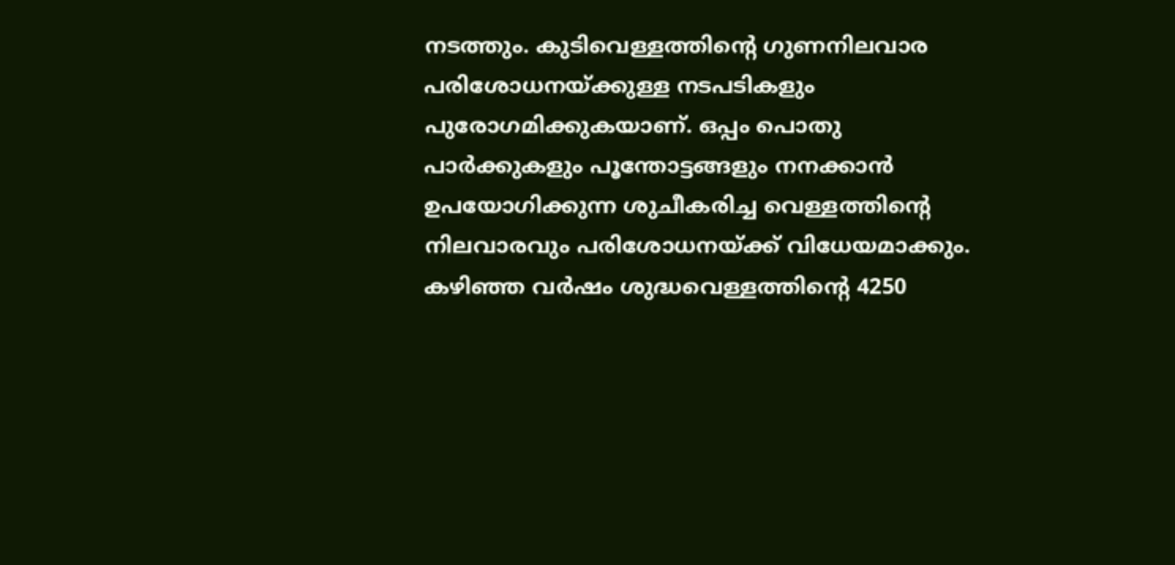നടത്തും. കുടിവെള്ളത്തിന്റെ ഗുണനിലവാര പരിശോധനയ്ക്കുള്ള നടപടികളും പുരോഗമിക്കുകയാണ്. ഒപ്പം പൊതു പാര്‍ക്കുകളും പൂന്തോട്ടങ്ങളും നനക്കാന്‍ ഉപയോഗിക്കുന്ന ശുചീകരിച്ച വെള്ളത്തിന്റെ നിലവാരവും പരിശോധനയ്ക്ക് വിധേയമാക്കും. കഴിഞ്ഞ വര്‍ഷം ശുദ്ധവെള്ളത്തിന്റെ 4250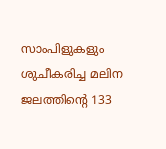സാംപിളുകളും ശുചീകരിച്ച മലിന ജലത്തിന്റെ 133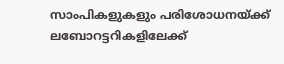സാംപികളുകളും പരിശോധനയ്ക്ക് ലബോറട്ടറികളിലേക്ക്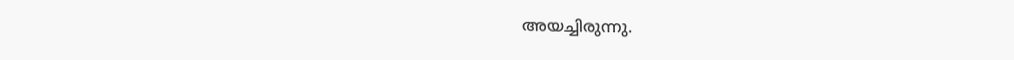അയച്ചിരുന്നു.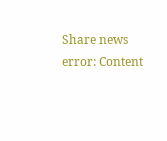Share news
error: Content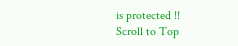is protected !!
Scroll to Top